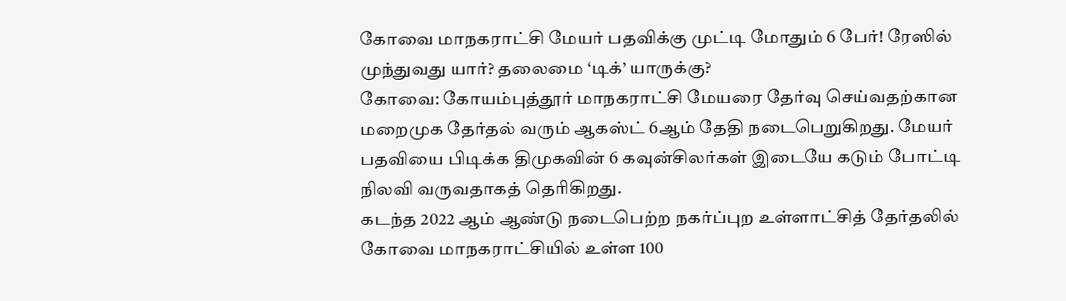கோவை மாநகராட்சி மேயர் பதவிக்கு முட்டி மோதும் 6 பேர்! ரேஸில் முந்துவது யார்? தலைமை ‘டிக்’ யாருக்கு?
கோவை: கோயம்புத்தூர் மாநகராட்சி மேயரை தேர்வு செய்வதற்கான மறைமுக தேர்தல் வரும் ஆகஸ்ட் 6ஆம் தேதி நடைபெறுகிறது. மேயர் பதவியை பிடிக்க திமுகவின் 6 கவுன்சிலர்கள் இடையே கடும் போட்டி நிலவி வருவதாகத் தெரிகிறது.
கடந்த 2022 ஆம் ஆண்டு நடைபெற்ற நகர்ப்புற உள்ளாட்சித் தேர்தலில் கோவை மாநகராட்சியில் உள்ள 100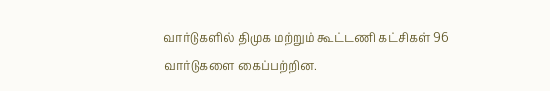வார்டுகளில் திமுக மற்றும் கூட்டணி கட்சிகள் 96 வார்டுகளை கைப்பற்றின.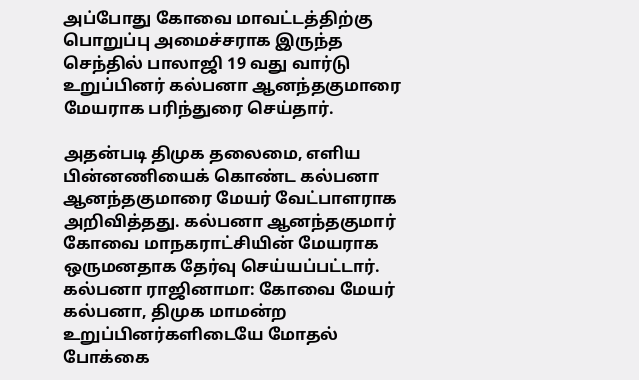அப்போது கோவை மாவட்டத்திற்கு பொறுப்பு அமைச்சராக இருந்த செந்தில் பாலாஜி 19 வது வார்டு உறுப்பினர் கல்பனா ஆனந்தகுமாரை மேயராக பரிந்துரை செய்தார்.

அதன்படி திமுக தலைமை, எளிய பின்னணியைக் கொண்ட கல்பனா ஆனந்தகுமாரை மேயர் வேட்பாளராக அறிவித்தது. கல்பனா ஆனந்தகுமார் கோவை மாநகராட்சியின் மேயராக ஒருமனதாக தேர்வு செய்யப்பட்டார்.
கல்பனா ராஜினாமா: கோவை மேயர் கல்பனா, திமுக மாமன்ற உறுப்பினர்களிடையே மோதல் போக்கை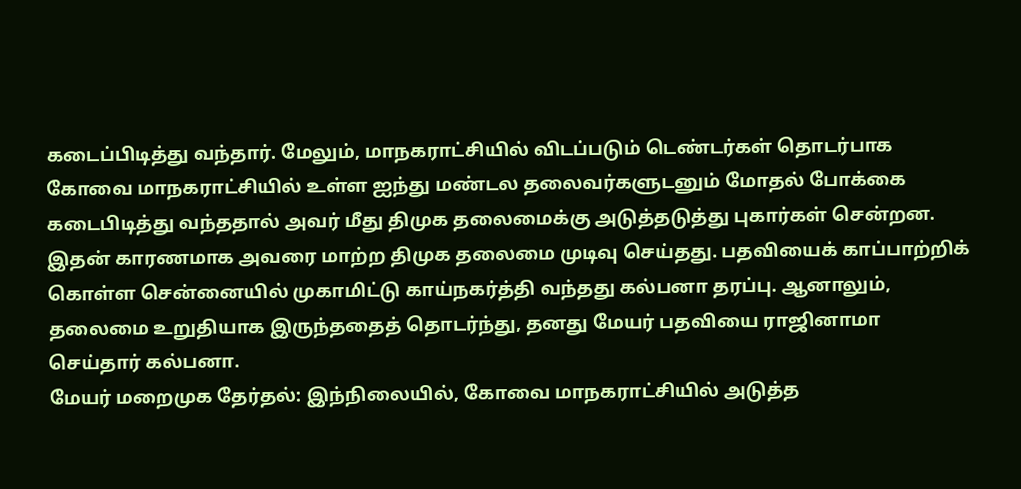கடைப்பிடித்து வந்தார். மேலும், மாநகராட்சியில் விடப்படும் டெண்டர்கள் தொடர்பாக கோவை மாநகராட்சியில் உள்ள ஐந்து மண்டல தலைவர்களுடனும் மோதல் போக்கை கடைபிடித்து வந்ததால் அவர் மீது திமுக தலைமைக்கு அடுத்தடுத்து புகார்கள் சென்றன.
இதன் காரணமாக அவரை மாற்ற திமுக தலைமை முடிவு செய்தது. பதவியைக் காப்பாற்றிக் கொள்ள சென்னையில் முகாமிட்டு காய்நகர்த்தி வந்தது கல்பனா தரப்பு. ஆனாலும், தலைமை உறுதியாக இருந்ததைத் தொடர்ந்து, தனது மேயர் பதவியை ராஜினாமா செய்தார் கல்பனா.
மேயர் மறைமுக தேர்தல்: இந்நிலையில், கோவை மாநகராட்சியில் அடுத்த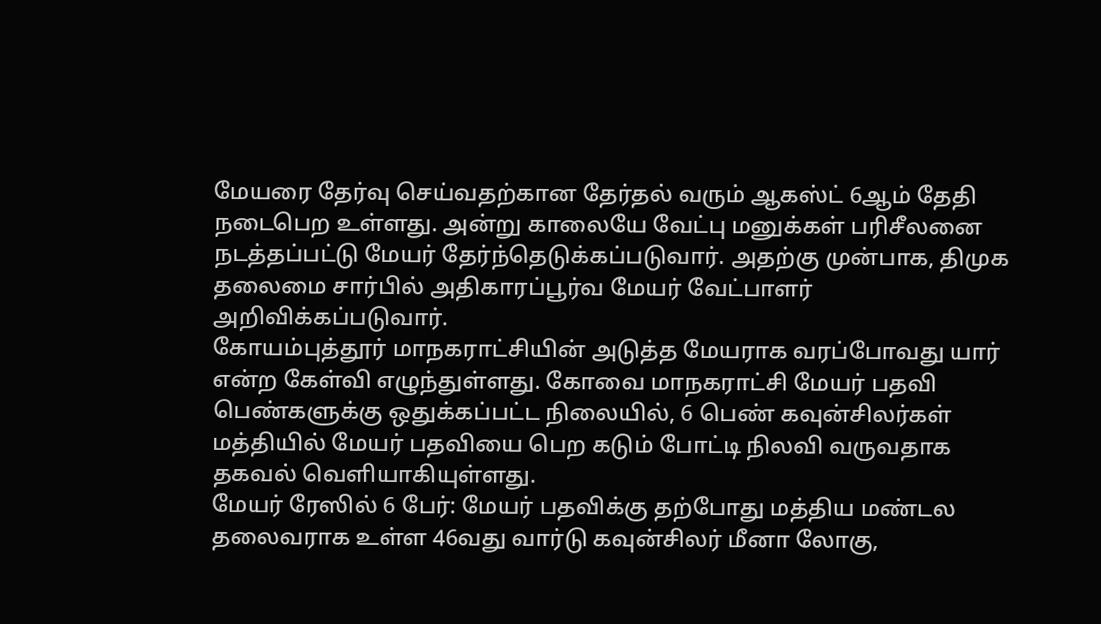மேயரை தேர்வு செய்வதற்கான தேர்தல் வரும் ஆகஸ்ட் 6ஆம் தேதி நடைபெற உள்ளது. அன்று காலையே வேட்பு மனுக்கள் பரிசீலனை நடத்தப்பட்டு மேயர் தேர்ந்தெடுக்கப்படுவார். அதற்கு முன்பாக, திமுக தலைமை சார்பில் அதிகாரப்பூர்வ மேயர் வேட்பாளர் அறிவிக்கப்படுவார்.
கோயம்புத்தூர் மாநகராட்சியின் அடுத்த மேயராக வரப்போவது யார் என்ற கேள்வி எழுந்துள்ளது. கோவை மாநகராட்சி மேயர் பதவி பெண்களுக்கு ஒதுக்கப்பட்ட நிலையில், 6 பெண் கவுன்சிலர்கள் மத்தியில் மேயர் பதவியை பெற கடும் போட்டி நிலவி வருவதாக தகவல் வெளியாகியுள்ளது.
மேயர் ரேஸில் 6 பேர்: மேயர் பதவிக்கு தற்போது மத்திய மண்டல தலைவராக உள்ள 46வது வார்டு கவுன்சிலர் மீனா லோகு,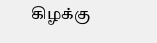கிழக்கு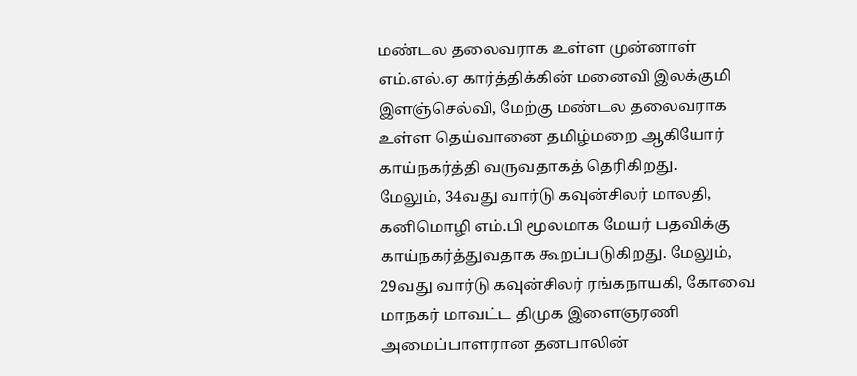மண்டல தலைவராக உள்ள முன்னாள் எம்.எல்.ஏ கார்த்திக்கின் மனைவி இலக்குமி இளஞ்செல்வி, மேற்கு மண்டல தலைவராக உள்ள தெய்வானை தமிழ்மறை ஆகியோர் காய்நகர்த்தி வருவதாகத் தெரிகிறது.
மேலும், 34வது வார்டு கவுன்சிலர் மாலதி, கனிமொழி எம்.பி மூலமாக மேயர் பதவிக்கு காய்நகர்த்துவதாக கூறப்படுகிறது. மேலும், 29வது வார்டு கவுன்சிலர் ரங்கநாயகி, கோவை மாநகர் மாவட்ட திமுக இளைஞரணி அமைப்பாளரான தனபாலின்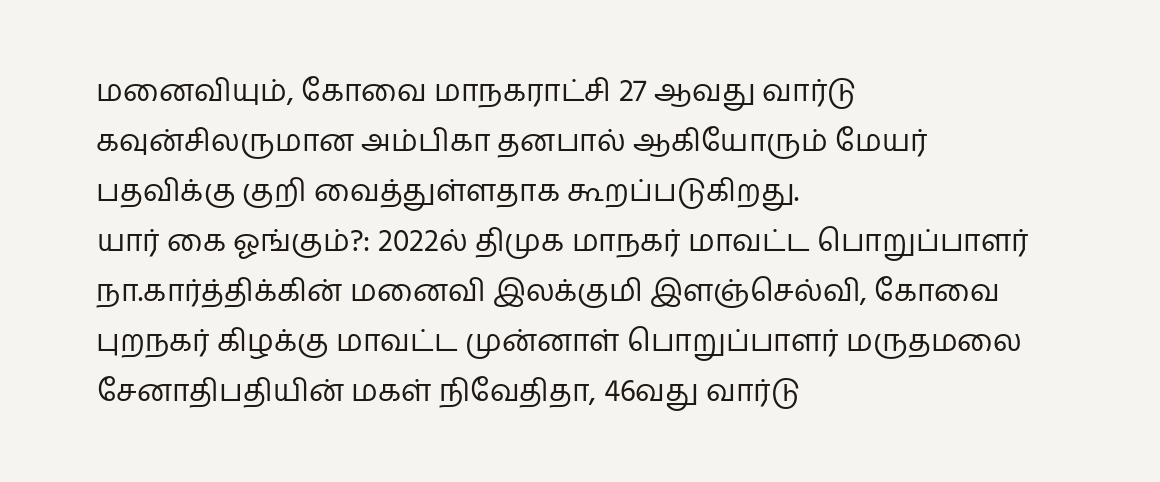மனைவியும், கோவை மாநகராட்சி 27 ஆவது வார்டு கவுன்சிலருமான அம்பிகா தனபால் ஆகியோரும் மேயர் பதவிக்கு குறி வைத்துள்ளதாக கூறப்படுகிறது.
யார் கை ஓங்கும்?: 2022ல் திமுக மாநகர் மாவட்ட பொறுப்பாளர் நா.கார்த்திக்கின் மனைவி இலக்குமி இளஞ்செல்வி, கோவை புறநகர் கிழக்கு மாவட்ட முன்னாள் பொறுப்பாளர் மருதமலை சேனாதிபதியின் மகள் நிவேதிதா, 46வது வார்டு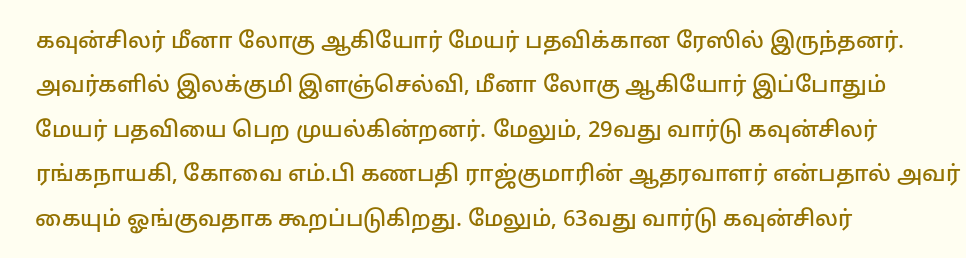கவுன்சிலர் மீனா லோகு ஆகியோர் மேயர் பதவிக்கான ரேஸில் இருந்தனர்.
அவர்களில் இலக்குமி இளஞ்செல்வி, மீனா லோகு ஆகியோர் இப்போதும் மேயர் பதவியை பெற முயல்கின்றனர். மேலும், 29வது வார்டு கவுன்சிலர் ரங்கநாயகி, கோவை எம்.பி கணபதி ராஜ்குமாரின் ஆதரவாளர் என்பதால் அவர் கையும் ஓங்குவதாக கூறப்படுகிறது. மேலும், 63வது வார்டு கவுன்சிலர்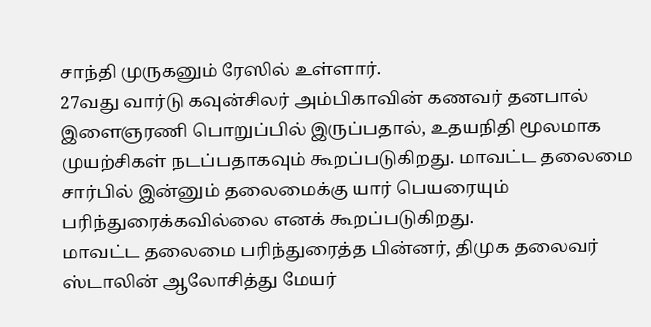சாந்தி முருகனும் ரேஸில் உள்ளார்.
27வது வார்டு கவுன்சிலர் அம்பிகாவின் கணவர் தனபால் இளைஞரணி பொறுப்பில் இருப்பதால், உதயநிதி மூலமாக முயற்சிகள் நடப்பதாகவும் கூறப்படுகிறது. மாவட்ட தலைமை சார்பில் இன்னும் தலைமைக்கு யார் பெயரையும் பரிந்துரைக்கவில்லை எனக் கூறப்படுகிறது.
மாவட்ட தலைமை பரிந்துரைத்த பின்னர், திமுக தலைவர் ஸ்டாலின் ஆலோசித்து மேயர்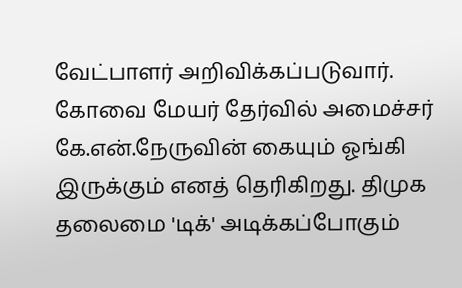வேட்பாளர் அறிவிக்கப்படுவார். கோவை மேயர் தேர்வில் அமைச்சர் கே.என்.நேருவின் கையும் ஓங்கி இருக்கும் எனத் தெரிகிறது. திமுக தலைமை 'டிக்' அடிக்கப்போகும்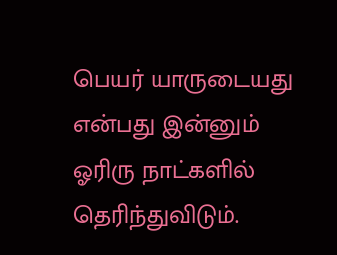பெயர் யாருடையது என்பது இன்னும் ஓரிரு நாட்களில் தெரிந்துவிடும்.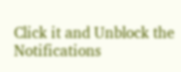Click it and Unblock the Notifications